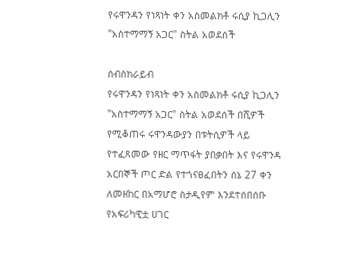የሩዋንዳን የነጻነት ቀን አስመልክቶ ሩሲያ ኪጋሊን "አስተማማኝ አጋር" ስትል አወደሰች

ሰብስክራይብ
የሩዋንዳን የነጻነት ቀን አስመልክቶ ሩሲያ ኪጋሊን "አስተማማኝ አጋር" ስትል አወደሰች በሺዎች የሚቆጠሩ ሩዋንዳውያን በቱትሲዎች ላይ የተፈጸመው የዘር ማጥፋት ያበቃበት እና የሩዋንዳ አርበኞች ጦር ድል የተጎናፀፈበትን ሰኔ 27 ቀን ለመዘከር በአማሆሮ ስታዲየም እንደተሰበሰቡ የአፍሪካዊቷ ሀገር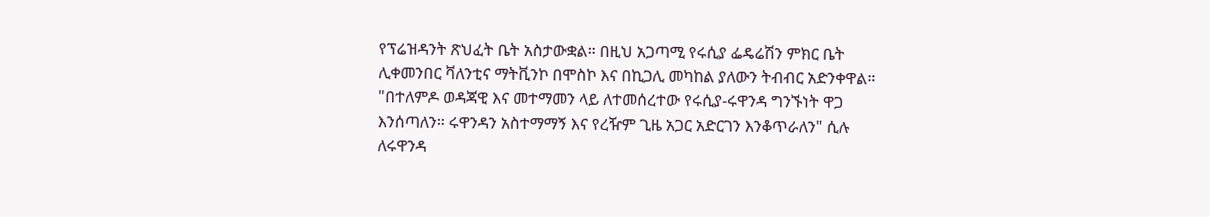የፕሬዝዳንት ጽህፈት ቤት አስታውቋል። በዚህ አጋጣሚ የሩሲያ ፌዴሬሽን ምክር ቤት ሊቀመንበር ቫለንቲና ማትቪንኮ በሞስኮ እና በኪጋሊ መካከል ያለውን ትብብር አድንቀዋል። "በተለምዶ ወዳጃዊ እና መተማመን ላይ ለተመሰረተው የሩሲያ-ሩዋንዳ ግንኙነት ዋጋ እንሰጣለን። ሩዋንዳን አስተማማኝ እና የረዥም ጊዜ አጋር አድርገን እንቆጥራለን" ሲሉ ለሩዋንዳ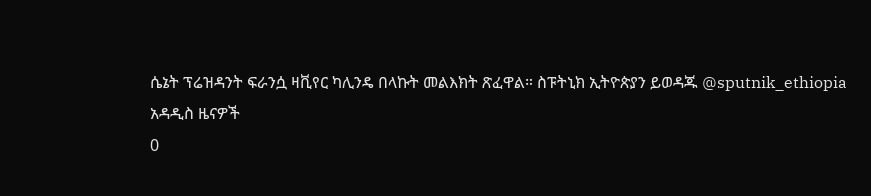ሴኔት ፕሬዝዳንት ፍራንሷ ዛቪየር ካሊንዴ በላኩት መልእክት ጽፈዋል። ስፑትኒክ ኢትዮጵያን ይወዳጁ @sputnik_ethiopia
አዳዲስ ዜናዎች
0